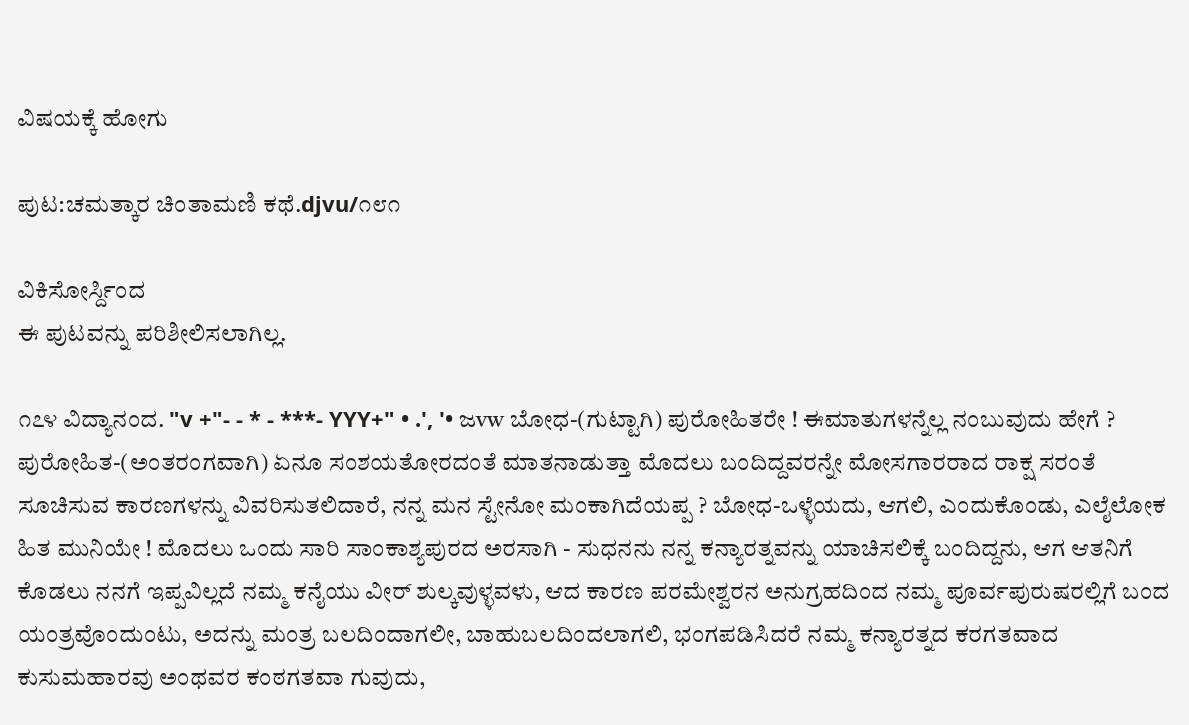ವಿಷಯಕ್ಕೆ ಹೋಗು

ಪುಟ:ಚಮತ್ಕಾರ ಚಿಂತಾಮಣಿ ಕಥೆ.djvu/೧೮೧

ವಿಕಿಸೋರ್ಸ್ದಿಂದ
ಈ ಪುಟವನ್ನು ಪರಿಶೀಲಿಸಲಾಗಿಲ್ಲ.

೧೭೪ ವಿದ್ಯಾನಂದ. "v +"- - * - ***- YYY+" • .', '• ಜvw ಬೋಧ-(ಗುಟ್ಟಾಗಿ) ಪುರೋಹಿತರೇ ! ಈಮಾತುಗಳನ್ನೆಲ್ಲ ನಂಬುವುದು ಹೇಗೆ ? ಪುರೋಹಿತ-(ಅಂತರಂಗವಾಗಿ) ಏನೂ ಸಂಶಯತೋರದಂತೆ ಮಾತನಾಡುತ್ತಾ ಮೊದಲು ಬಂದಿದ್ದವರನ್ನೇ ಮೋಸಗಾರರಾದ ರಾಕ್ಷ ಸರಂತೆ ಸೂಚಿಸುವ ಕಾರಣಗಳನ್ನು ವಿವರಿಸುತಲಿದಾರೆ, ನನ್ನ ಮನ ಸ್ಟೇನೋ ಮಂಕಾಗಿದೆಯಪ್ಪ ? ಬೋಧ-ಒಳ್ಳೆಯದು, ಆಗಲಿ, ಎಂದುಕೊಂಡು, ಎಲೈಲೋಕ ಹಿತ ಮುನಿಯೇ ! ಮೊದಲು ಒಂದು ಸಾರಿ ಸಾಂಕಾಶ್ಯಪುರದ ಅರಸಾಗಿ - ಸುಧನನು ನನ್ನ ಕನ್ಯಾರತ್ನವನ್ನು ಯಾಚಿಸಲಿಕ್ಕೆ ಬಂದಿದ್ದನು, ಆಗ ಆತನಿಗೆ ಕೊಡಲು ನನಗೆ ಇಪ್ಪವಿಲ್ಲದೆ ನಮ್ಮ ಕನೈಯು ವೀರ್ ಶುಲ್ಕವುಳ್ಳವಳು, ಆದ ಕಾರಣ ಪರಮೇಶ್ವರನ ಅನುಗ್ರಹದಿಂದ ನಮ್ಮ ಪೂರ್ವಪುರುಷರಲ್ಲಿಗೆ ಬಂದ ಯಂತ್ರವೊಂದುಂಟು, ಅದನ್ನು ಮಂತ್ರ ಬಲದಿಂದಾಗಲೀ, ಬಾಹುಬಲದಿಂದಲಾಗಲಿ, ಭಂಗಪಡಿಸಿದರೆ ನಮ್ಮ ಕನ್ಯಾರತ್ನದ ಕರಗತವಾದ ಕುಸುಮಹಾರವು ಅಂಥವರ ಕಂಠಗತವಾ ಗುವುದು,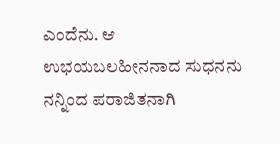ಎಂದೆನು. ಆ ಉಭಯಬಲಹೀನನಾದ ಸುಧನನು ನನ್ನಿಂದ ಪರಾಜಿತನಾಗಿ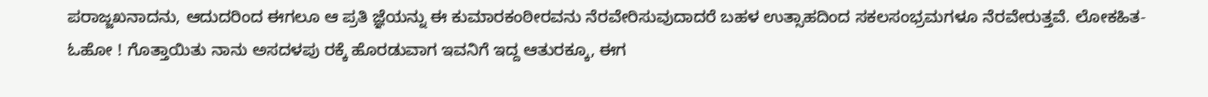ಪರಾಜ್ಜಖನಾದನು, ಆದುದರಿಂದ ಈಗಲೂ ಆ ಪ್ರತಿ ಜ್ಞೆಯನ್ನು ಈ ಕುಮಾರಕಂಠೀರವನು ನೆರವೇರಿಸುವುದಾದರೆ ಬಹಳ ಉತ್ಸಾಹದಿಂದ ಸಕಲಸಂಭ್ರಮಗಳೂ ನೆರವೇರುತ್ತವೆ. ಲೋಕಹಿತ-ಓಹೋ ! ಗೊತ್ತಾಯಿತು ನಾನು ಅಸದಳಪು ರಕ್ಕೆ ಹೊರಡುವಾಗ ಇವನಿಗೆ ಇದ್ದ ಆತುರಕ್ಕೂ, ಈಗ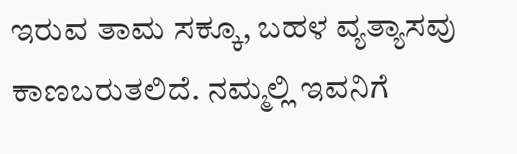ಇರುವ ತಾಮ ಸಕ್ಕೂ, ಬಹಳ ವ್ಯತ್ಯಾಸವು ಕಾಣಬರುತಲಿದೆ. ನಮ್ಮಲ್ಲಿ ಇವನಿಗೆ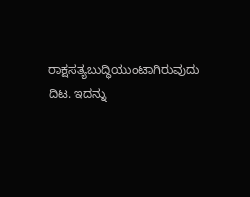ರಾಕ್ಷಸತ್ಯಬುದ್ಧಿಯುಂಟಾಗಿರುವುದು ದಿಟ. ಇದನ್ನು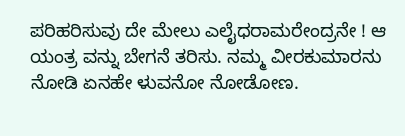ಪರಿಹರಿಸುವು ದೇ ಮೇಲು ಎಲೈಧರಾಮರೇಂದ್ರನೇ ! ಆ ಯಂತ್ರ ವನ್ನು ಬೇಗನೆ ತರಿಸು. ನಮ್ಮ ವೀರಕುಮಾರನು ನೋಡಿ ಏನಹೇ ಳುವನೋ ನೋಡೋಣ.